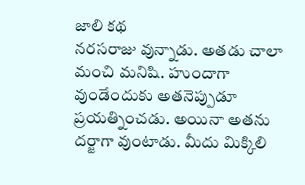జాలి కథ
నరసరాజు వున్నాడు. అతడు చాలా మంచి మనిషి. హుందాగా వుండేందుకు అతనెప్పుడూ ప్రయత్నించడు. అయినా అతను దర్జాగా వుంటాడు. మీదు మిక్కిలి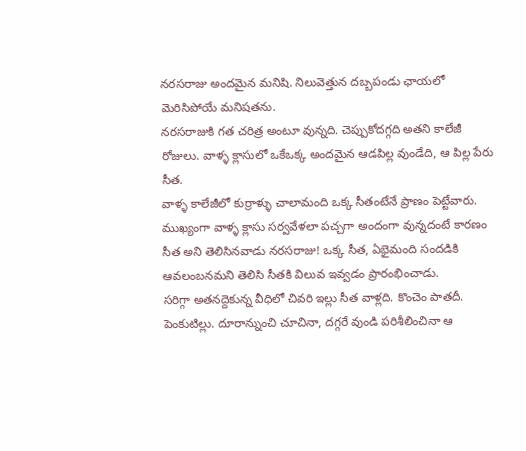నరసరాజు అందమైన మనిషి. నిలువెత్తున దబ్బపండు ఛాయలో మెరిసిపోయే మనిషతను.
నరసరాజుకి గత చరిత్ర అంటూ వున్నది. చెప్పుకోదగ్గది అతని కాలేజీ రోజులు. వాళ్ళ క్లాసులో ఒకేఒక్క అందమైన ఆడపిల్ల వుండేది, ఆ పిల్ల పేరు సీత.
వాళ్ళ కాలేజీలో కుర్రాళ్ళు చాలామంది ఒక్క సీతంటేనే ప్రాణం పెట్టేవారు. ముఖ్యంగా వాళ్ళ క్లాసు సర్వవేళలా పచ్చగా అందంగా వున్నదంటే కారణం సీత అని తెలిసినవాడు నరసరాజు! ఒక్క సీత, ఏభైమంది సందడికి ఆవలంబనమని తెలిసి సీతకి విలువ ఇవ్వడం ప్రారంభించాడు.
సరిగ్గా అతనద్దెకున్న వీధిలో చివరి ఇల్లు సీత వాళ్లది. కొంచెం పాతదీ. పెంకుటిల్లు. దూరాన్నుంచి చూచినా, దగ్గరే వుండి పరిశీలించినా ఆ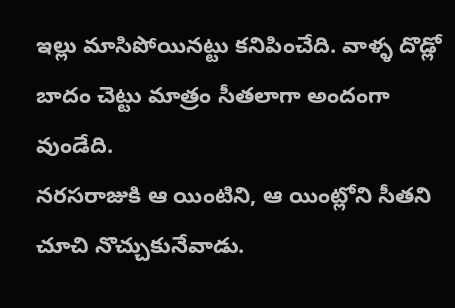ఇల్లు మాసిపోయినట్టు కనిపించేది. వాళ్ళ దొడ్లో బాదం చెట్టు మాత్రం సీతలాగా అందంగా వుండేది.
నరసరాజుకి ఆ యింటిని, ఆ యింట్లోని సీతని చూచి నొచ్చుకునేవాడు.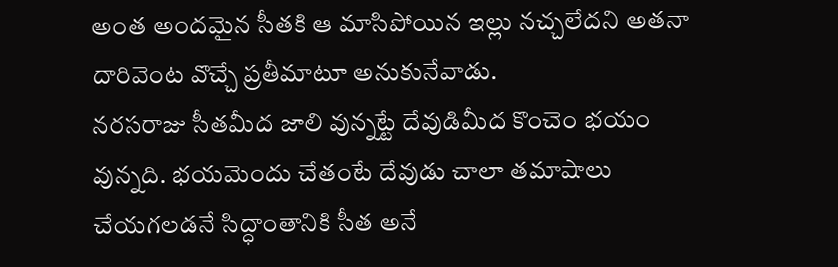అంత అందమైన సీతకి ఆ మాసిపోయిన ఇల్లు నచ్చలేదని అతనా దారివెంట వొచ్చే ప్రతీమాటూ అనుకునేవాడు.
నరసరాజు సీతమీద జాలి వున్నట్టే దేవుడిమీద కొంచెం భయం వున్నది. భయమెందు చేతంటే దేవుడు చాలా తమాషాలు చేయగలడనే సిద్ధాంతానికి సీత అనే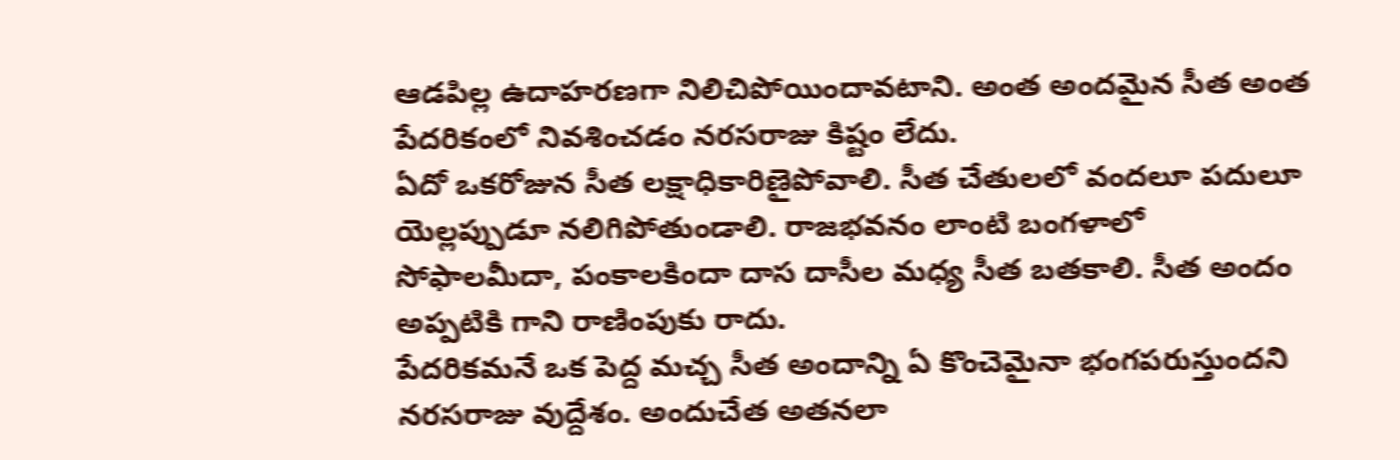ఆడపిల్ల ఉదాహరణగా నిలిచిపోయిందావటాని. అంత అందమైన సీత అంత పేదరికంలో నివశించడం నరసరాజు కిష్టం లేదు.
ఏదో ఒకరోజున సీత లక్షాధికారిణైపోవాలి. సీత చేతులలో వందలూ పదులూ యెల్లప్పుడూ నలిగిపోతుండాలి. రాజభవనం లాంటి బంగళాలో సోఫాలమీదా, పంకాలకిందా దాస దాసీల మధ్య సీత బతకాలి. సీత అందం అప్పటికి గాని రాణింపుకు రాదు.
పేదరికమనే ఒక పెద్ద మచ్చ సీత అందాన్ని ఏ కొంచెమైనా భంగపరుస్తుందని నరసరాజు వుద్దేశం. అందుచేత అతనలా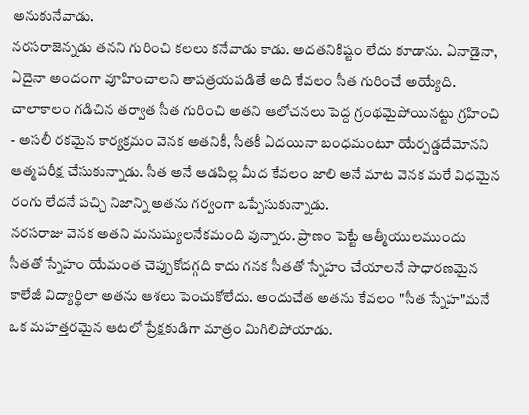అనుకునేవాడు.
నరసరాజెన్నడు తనని గురించి కలలు కనేవాడు కాడు. అదతనికిష్టం లేదు కూడాను. ఏనాడైనా, ఏదైనా అందంగా వూహించాలని తాపత్రయపడితే అది కేవలం సీత గురించే అయ్యేది. చాలాకాలం గడిచిన తర్వాత సీత గురించి అతని ఆలోచనలు పెద్ద గ్రంథమైపోయినట్టు గ్రహించి - అసలీ రకమైన కార్యక్రమం వెనక అతనికీ, సీతకీ ఏదయినా బంధమంటూ యేర్పడ్డదేమోనని ఆత్మపరీక్ష చేసుకున్నాడు. సీత అనే ఆడపిల్ల మీద కేవలం జాలి అనే మాట వెనక మరే విధమైన రంగు లేదనే పచ్చి నిజాన్ని అతను గర్వంగా ఒప్పేసుకున్నాడు.
నరసరాజు వెనక అతని మనుష్యులనేకమంది వున్నారు. ప్రాణం పెట్టే ఆత్మీయులముందు సీతతో స్నేహం యేమంత చెప్పుకోదగ్గది కాదు గనక సీతతో స్నేహం చేయాలనే సాధారణమైన కాలేజీ విద్యార్థిలా అతను ఆశలు పెంచుకోలేదు. అందుచేత అతను కేవలం "సీత స్నేహ"మనే ఒక మహత్తరమైన ఆటలో ప్రేక్షకుడిగా మాత్రం మిగిలిపోయాడు.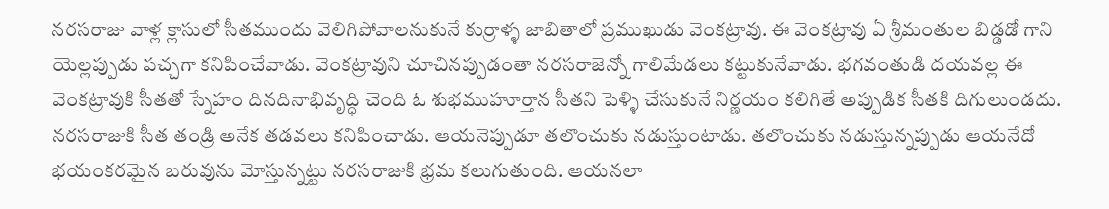నరసరాజు వాళ్ల క్లాసులో సీతముందు వెలిగిపోవాలనుకునే కుర్రాళ్ళ జాబితాలో ప్రముఖుడు వెంకట్రావు. ఈ వెంకట్రావు ఏ శ్రీమంతుల బిడ్డడో గాని యెల్లప్పుడు పచ్చగా కనిపించేవాడు. వెంకట్రావుని చూచినప్పుడంతా నరసరాజెన్నో గాలిమేడలు కట్టుకునేవాడు. భగవంతుడి దయవల్ల ఈ వెంకట్రావుకి సీతతో స్నేహం దినదినాభివృద్ధి చెంది ఓ శుభముహూర్తాన సీతని పెళ్ళి చేసుకునే నిర్ణయం కలిగితే అప్పుడిక సీతకి దిగులుండదు.
నరసరాజుకి సీత తండ్రి అనేక తడవలు కనిపించాడు. ఆయనెప్పుడూ తలొంచుకు నడుస్తుంటాడు. తలొంచుకు నడుస్తున్నప్పుడు ఆయనేదో భయంకరమైన బరువును మోస్తున్నట్టు నరసరాజుకి భ్రమ కలుగుతుంది. ఆయనలా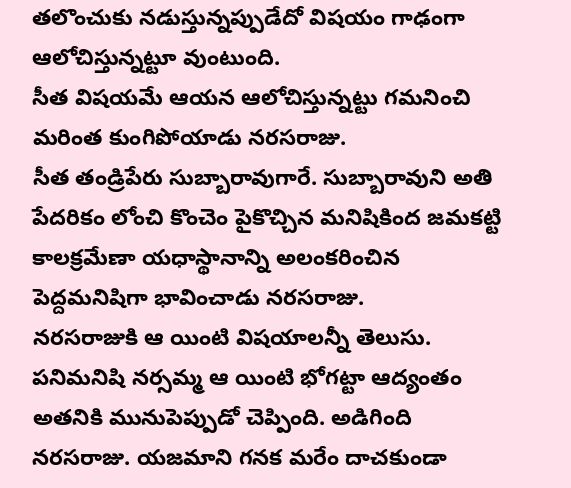తలొంచుకు నడుస్తున్నప్పుడేదో విషయం గాఢంగా ఆలోచిస్తున్నట్టూ వుంటుంది.
సీత విషయమే ఆయన ఆలోచిస్తున్నట్టు గమనించి మరింత కుంగిపోయాడు నరసరాజు.
సీత తండ్రిపేరు సుబ్బారావుగారే. సుబ్బారావుని అతి పేదరికం లోంచి కొంచెం పైకొచ్చిన మనిషికింద జమకట్టి కాలక్రమేణా యధాస్థానాన్ని అలంకరించిన పెద్దమనిషిగా భావించాడు నరసరాజు.
నరసరాజుకి ఆ యింటి విషయాలన్నీ తెలుసు. పనిమనిషి నర్సమ్మ ఆ యింటి భోగట్టా ఆద్యంతం అతనికి మునుపెప్పుడో చెప్పింది. అడిగింది నరసరాజు. యజమాని గనక మరేం దాచకుండా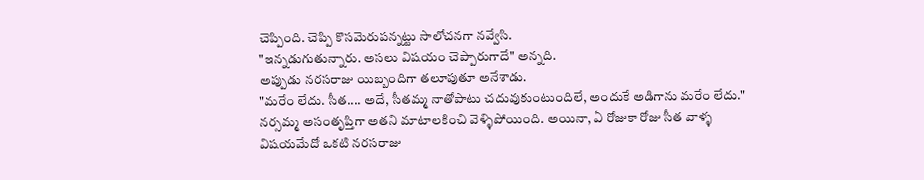చెప్పింది. చెప్పి కొసమెరుపన్నట్టు సాలోచనగా నవ్వేసి.
"ఇన్నడుగుతున్నారు. అసలు విషయం చెప్పారుగాదే" అన్నది.
అప్పుడు నరసరాజు యిబ్బందిగా తలూపుతూ అనేశాడు.
"మరేం లేదు. సీత.... అదే, సీతమ్మ నాతోపాటు చదువుకుంటుందిలే, అందుకే అడిగాను మరేం లేదు."
నర్సమ్మ అసంతృప్తిగా అతని మాటాలకించి వెళ్ళిపోయింది. అయినా, ఏ రోజుకా రోజు సీత వాళ్ళ విషయమేదో ఒకటి నరసరాజు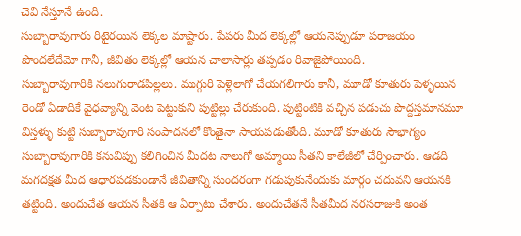చెవి నేస్తూనే ఉంది.
సుబ్బారావుగారు రిటైరయిన లెక్కల మాష్టారు. పేపరు మీద లెక్కల్లో ఆయనెప్పుడూ పరాజయం పొందలేదేమో గానీ, జీవితం లెక్కల్లో ఆయన చాలాసార్లు తప్పడం రివాజైపోయింది.
సుబ్బారావుగారికి నలుగురాడపిల్లలు. ముగ్గురి పెళ్లెలాగో చేయగలిగారు కానీ, మూడో కూతురు పెళ్ళయిన రెండో ఏడాదికే వైధవ్యాన్ని వెంట పెట్టుకుని పుట్టిల్లు చేరుకుంది. పుట్టింటికి వచ్చిన పడుచు పొద్దస్తమానమూ విస్తళ్ళు కుట్టి సుబ్బారావుగారి సంపాదనలో కొంతైనా సాయపడుతోంది. మూడో కూతురు సౌభాగ్యం సుబ్బారావుగారికి కనువిప్పు కలిగించిన మీదట నాలుగో అమ్మాయి సీతని కాలేజీలో చేర్పించారు. ఆడది మగదక్షత మీద ఆధారపడకుండానే జీవితాన్ని సుందరంగా గడుపుకునేందుకు మార్గం చదువని ఆయనకి తట్టింది. అందుచేత ఆయన సీతకి ఆ ఏర్పాటు చేశారు. అందుచేతనే సీతమీద నరసరాజుకి అంత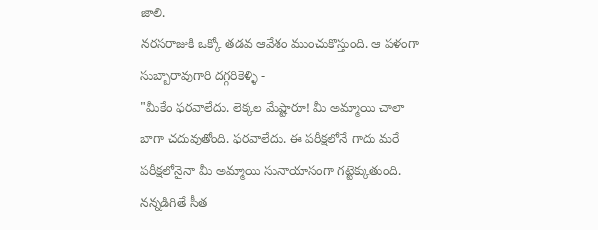జాలి.
నరసరాజుకి ఒక్కో తడవ ఆవేశం ముంచుకొస్తుంది. ఆ పళంగా సుబ్బారావుగారి దగ్గరికెళ్ళి -
"మీకేం ఫరవాలేదు. లెక్కల మేష్టారూ! మీ అమ్మాయి చాలా బాగా చదువుతోంది. ఫరవాలేదు. ఈ పరీక్షలోనే గాదు మరే పరీక్షలోనైనా మీ అమ్మాయి సునాయాసంగా గట్టెక్కుతుంది. నన్నడిగితే సీత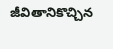జీవితానికొచ్చిన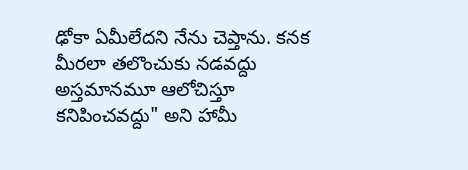ఢోకా ఏమీలేదని నేను చెప్తాను. కనక మీరలా తలొంచుకు నడవద్దు అస్తమానమూ ఆలోచిస్తూ కనిపించవద్దు" అని హామీ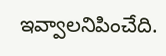ఇవ్వాలనిపించేది.